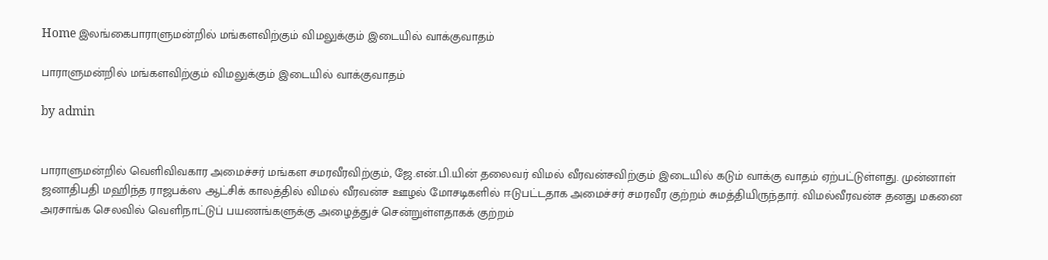Home இலங்கைபாராளுமன்றில் மங்களவிற்கும் விமலுக்கும் இடையில் வாக்குவாதம்

பாராளுமன்றில் மங்களவிற்கும் விமலுக்கும் இடையில் வாக்குவாதம்

by admin


பாராளுமன்றில் வெளிவிவகார அமைச்சர் மங்கள சமரவீரவிற்கும், ஜே.என்.பி.யின் தலைவர் விமல் வீரவன்சவிற்கும் இடையில் கடும் வாக்கு வாதம் ஏற்பட்டுள்ளது. முன்னாள் ஜனாதிபதி மஹிந்த ராஜபக்ஸ ஆட்சிக் காலத்தில் விமல் வீரவன்ச ஊழல் மோசடிகளில் ஈடுபட்டதாக அமைச்சர் சமரவீர குற்றம் சுமத்தியிருந்தார். விமல்வீரவன்ச தனது மகனை அரசாங்க செலவில் வெளிநாட்டுப் பயணங்களுக்கு அழைத்துச் சென்றுள்ளதாகக் குற்றம்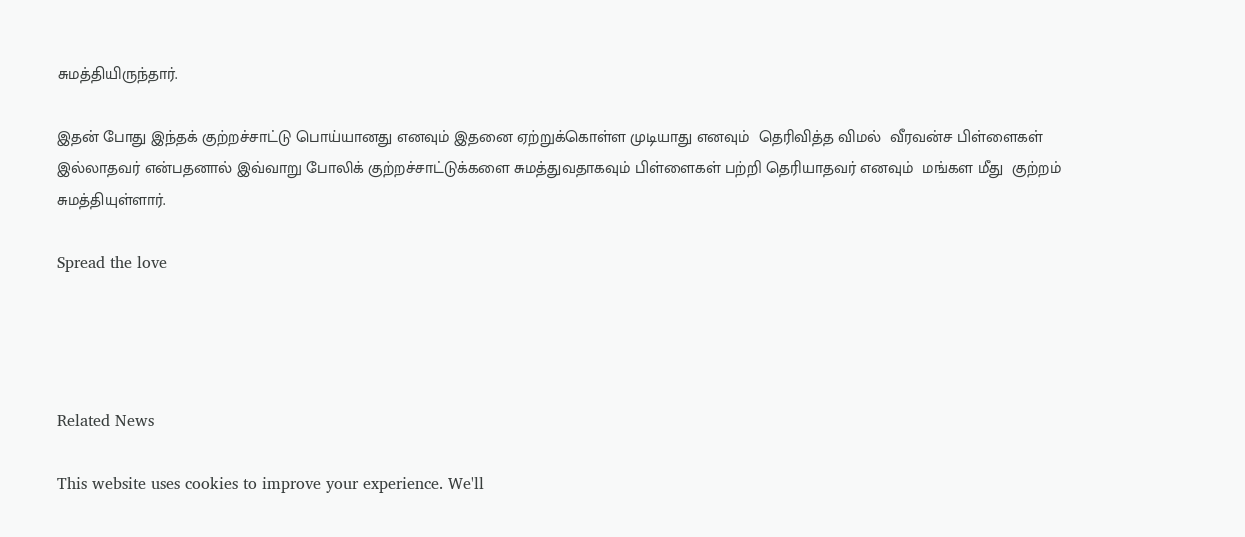சுமத்தியிருந்தார்.

இதன் போது இந்தக் குற்றச்சாட்டு பொய்யானது எனவும் இதனை ஏற்றுக்கொள்ள முடியாது எனவும்  தெரிவித்த விமல்  வீரவன்ச பிள்ளைகள் இல்லாதவர் என்பதனால் இவ்வாறு போலிக் குற்றச்சாட்டுக்களை சுமத்துவதாகவும் பிள்ளைகள் பற்றி தெரியாதவர் எனவும்  மங்கள மீது  குற்றம் சுமத்தியுள்ளார்.

Spread the love




Related News

This website uses cookies to improve your experience. We'll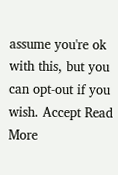assume you're ok with this, but you can opt-out if you wish. Accept Read More